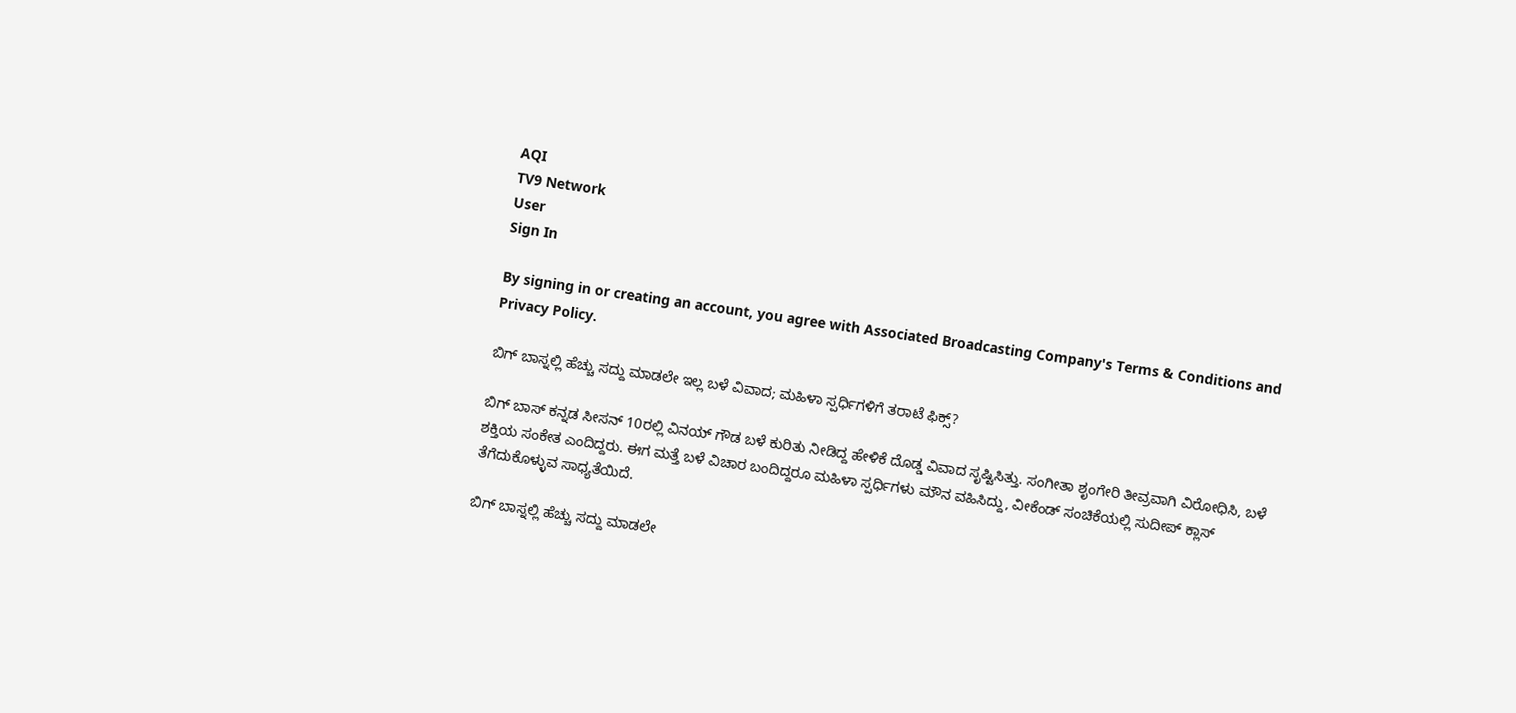AQI
TV9 Network
User
Sign In

By signing in or creating an account, you agree with Associated Broadcasting Company's Terms & Conditions and Privacy Policy.

ಬಿಗ್ ಬಾಸ್ನಲ್ಲಿ ಹೆಚ್ಚು ಸದ್ದು ಮಾಡಲೇ ಇಲ್ಲ ಬಳೆ ವಿವಾದ; ಮಹಿಳಾ ಸ್ಪರ್ಧಿಗಳಿಗೆ ತರಾಟೆ ಫಿಕ್ಸ್?

ಬಿಗ್ ಬಾಸ್ ಕನ್ನಡ ಸೀಸನ್ 10ರಲ್ಲಿ ವಿನಯ್ ಗೌಡ ಬಳೆ ಕುರಿತು ನೀಡಿದ್ದ ಹೇಳಿಕೆ ದೊಡ್ಡ ವಿವಾದ ಸೃಷ್ಟಿಸಿತ್ತು. ಸಂಗೀತಾ ಶೃಂಗೇರಿ ತೀವ್ರವಾಗಿ ವಿರೋಧಿಸಿ, ಬಳೆ ಶಕ್ತಿಯ ಸಂಕೇತ ಎಂದಿದ್ದರು. ಈಗ ಮತ್ತೆ ಬಳೆ ವಿಚಾರ ಬಂದಿದ್ದರೂ ಮಹಿಳಾ ಸ್ಪರ್ಧಿಗಳು ಮೌನ ವಹಿಸಿದ್ದು, ವೀಕೆಂಡ್ ಸಂಚಿಕೆಯಲ್ಲಿ ಸುದೀಪ್ ಕ್ಲಾಸ್ ತೆಗೆದುಕೊಳ್ಳುವ ಸಾಧ್ಯತೆಯಿದೆ.

ಬಿಗ್ ಬಾಸ್ನಲ್ಲಿ ಹೆಚ್ಚು ಸದ್ದು ಮಾಡಲೇ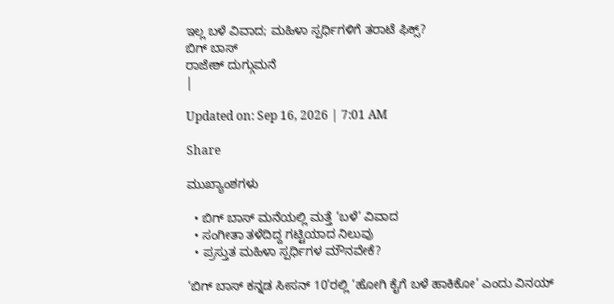ಇಲ್ಲ ಬಳೆ ವಿವಾದ; ಮಹಿಳಾ ಸ್ಪರ್ಧಿಗಳಿಗೆ ತರಾಟೆ ಫಿಕ್ಸ್?
ಬಿಗ್ ಬಾಸ್
ರಾಜೇಶ್ ದುಗ್ಗುಮನೆ
|

Updated on: Sep 16, 2026 | 7:01 AM

Share

ಮುಖ್ಯಾಂಶಗಳು

  • ಬಿಗ್ ಬಾಸ್ ಮನೆಯಲ್ಲಿ ಮತ್ತೆ ‘ಬಳೆ’ ವಿವಾದ
  • ಸಂಗೀತಾ ತಳೆದಿದ್ದ ಗಟ್ಟಿಯಾದ ನಿಲುವು
  • ಪ್ರಸ್ತುತ ಮಹಿಳಾ ಸ್ಪರ್ಧಿಗಳ ಮೌನವೇಕೆ?

‘ಬಿಗ್ ಬಾಸ್ ಕನ್ನಡ ಸೀಸನ್ 10’ರಲ್ಲಿ ‘ಹೋಗಿ ಕೈಗೆ ಬಳೆ ಹಾಕಿಕೋ’ ಎಂದು ವಿನಯ್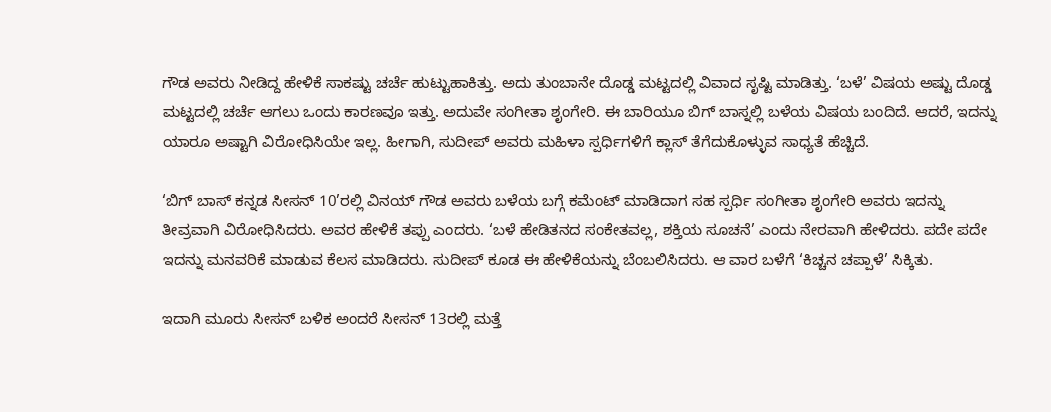ಗೌಡ ಅವರು ನೀಡಿದ್ದ ಹೇಳಿಕೆ ಸಾಕಷ್ಟು ಚರ್ಚೆ ಹುಟ್ಟುಹಾಕಿತ್ತು. ಅದು ತುಂಬಾನೇ ದೊಡ್ಡ ಮಟ್ಟದಲ್ಲಿ ವಿವಾದ ಸೃಷ್ಟಿ ಮಾಡಿತ್ತು. ‘ಬಳೆ’ ವಿಷಯ ಅಷ್ಟು ದೊಡ್ಡ ಮಟ್ಟದಲ್ಲಿ ಚರ್ಚೆ ಆಗಲು ಒಂದು ಕಾರಣವೂ ಇತ್ತು. ಅದುವೇ ಸಂಗೀತಾ ಶೃಂಗೇರಿ. ಈ ಬಾರಿಯೂ ಬಿಗ್ ಬಾಸ್ನಲ್ಲಿ ಬಳೆಯ ವಿಷಯ ಬಂದಿದೆ. ಆದರೆ, ಇದನ್ನು ಯಾರೂ ಅಷ್ಟಾಗಿ ವಿರೋಧಿಸಿಯೇ ಇಲ್ಲ. ಹೀಗಾಗಿ, ಸುದೀಪ್ ಅವರು ಮಹಿಳಾ ಸ್ಪರ್ಧಿಗಳಿಗೆ ಕ್ಲಾಸ್ ತೆಗೆದುಕೊಳ್ಳುವ ಸಾಧ್ಯತೆ ಹೆಚ್ಚಿದೆ.

‘ಬಿಗ್ ಬಾಸ್ ಕನ್ನಡ ಸೀಸನ್ 10’ರಲ್ಲಿ ವಿನಯ್ ಗೌಡ ಅವರು ಬಳೆಯ ಬಗ್ಗೆ ಕಮೆಂಟ್ ಮಾಡಿದಾಗ ಸಹ ಸ್ಪರ್ಧಿ ಸಂಗೀತಾ ಶೃಂಗೇರಿ ಅವರು ಇದನ್ನು ತೀವ್ರವಾಗಿ ವಿರೋಧಿಸಿದರು. ಅವರ ಹೇಳಿಕೆ ತಪ್ಪು ಎಂದರು. ‘ಬಳೆ ಹೇಡಿತನದ ಸಂಕೇತವಲ್ಲ, ಶಕ್ತಿಯ ಸೂಚನೆ’ ಎಂದು ನೇರವಾಗಿ ಹೇಳಿದರು. ಪದೇ ಪದೇ ಇದನ್ನು ಮನವರಿಕೆ ಮಾಡುವ ಕೆಲಸ ಮಾಡಿದರು. ಸುದೀಪ್ ಕೂಡ ಈ ಹೇಳಿಕೆಯನ್ನು ಬೆಂಬಲಿಸಿದರು. ಆ ವಾರ ಬಳೆಗೆ ‘ಕಿಚ್ಚನ ಚಪ್ಪಾಳೆ’ ಸಿಕ್ಕಿತು.

ಇದಾಗಿ ಮೂರು ಸೀಸನ್ ಬಳಿಕ ಅಂದರೆ ಸೀಸನ್ 13ರಲ್ಲಿ ಮತ್ತೆ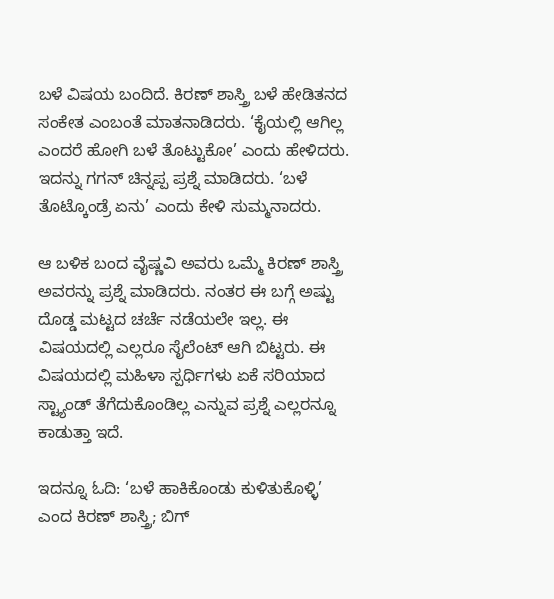ಬಳೆ ವಿಷಯ ಬಂದಿದೆ. ಕಿರಣ್ ಶಾಸ್ತ್ರಿ ಬಳೆ ಹೇಡಿತನದ ಸಂಕೇತ ಎಂಬಂತೆ ಮಾತನಾಡಿದರು. ‘ಕೈಯಲ್ಲಿ ಆಗಿಲ್ಲ ಎಂದರೆ ಹೋಗಿ ಬಳೆ ತೊಟ್ಟುಕೋ’ ಎಂದು ಹೇಳಿದರು. ಇದನ್ನು ಗಗನ್ ಚಿನ್ನಪ್ಪ ಪ್ರಶ್ನೆ ಮಾಡಿದರು. ‘ಬಳೆ ತೊಟ್ಕೊಂಡ್ರೆ ಏನು’ ಎಂದು ಕೇಳಿ ಸುಮ್ಮನಾದರು.

ಆ ಬಳಿಕ ಬಂದ ವೈಷ್ಣವಿ ಅವರು ಒಮ್ಮೆ ಕಿರಣ್ ಶಾಸ್ತ್ರಿ ಅವರನ್ನು ಪ್ರಶ್ನೆ ಮಾಡಿದರು. ನಂತರ ಈ ಬಗ್ಗೆ ಅಷ್ಟು ದೊಡ್ಡ ಮಟ್ಟದ ಚರ್ಚೆ ನಡೆಯಲೇ ಇಲ್ಲ. ಈ ವಿಷಯದಲ್ಲಿ ಎಲ್ಲರೂ ಸೈಲೆಂಟ್ ಆಗಿ ಬಿಟ್ಟರು. ಈ ವಿಷಯದಲ್ಲಿ ಮಹಿಳಾ ಸ್ಪರ್ಧಿಗಳು ಏಕೆ ಸರಿಯಾದ ಸ್ಟ್ಯಾಂಡ್ ತೆಗೆದುಕೊಂಡಿಲ್ಲ ಎನ್ನುವ ಪ್ರಶ್ನೆ ಎಲ್ಲರನ್ನೂ ಕಾಡುತ್ತಾ ಇದೆ.

ಇದನ್ನೂ ಓದಿ: ‘ಬಳೆ ಹಾಕಿಕೊಂಡು ಕುಳಿತುಕೊಳ್ಳಿ’ ಎಂದ ಕಿರಣ್ ಶಾಸ್ತ್ರಿ; ಬಿಗ್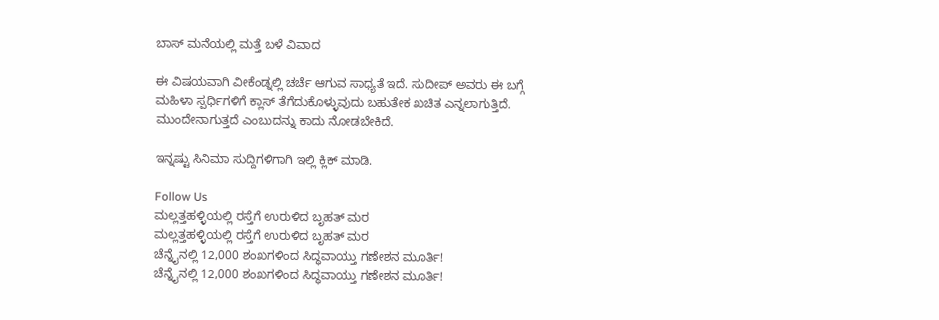ಬಾಸ್‌ ಮನೆಯಲ್ಲಿ ಮತ್ತೆ ಬಳೆ ವಿವಾದ

ಈ ವಿಷಯವಾಗಿ ವೀಕೆಂಡ್ನಲ್ಲಿ ಚರ್ಚೆ ಆಗುವ ಸಾಧ್ಯತೆ ಇದೆ. ಸುದೀಪ್ ಅವರು ಈ ಬಗ್ಗೆ ಮಹಿಳಾ ಸ್ಪರ್ಧಿಗಳಿಗೆ ಕ್ಲಾಸ್ ತೆಗೆದುಕೊಳ್ಳುವುದು ಬಹುತೇಕ ಖಚಿತ ಎನ್ನಲಾಗುತ್ತಿದೆ. ಮುಂದೇನಾಗುತ್ತದೆ ಎಂಬುದನ್ನು ಕಾದು ನೋಡಬೇಕಿದೆ.

ಇನ್ನಷ್ಟು ಸಿನಿಮಾ ಸುದ್ದಿಗಳಿಗಾಗಿ ಇಲ್ಲಿ ಕ್ಲಿಕ್ ಮಾಡಿ.

Follow Us
ಮಲ್ಲತ್ತಹಳ್ಳಿಯಲ್ಲಿ ರಸ್ತೆಗೆ ಉರುಳಿದ ಬೃಹತ್ ಮರ
ಮಲ್ಲತ್ತಹಳ್ಳಿಯಲ್ಲಿ ರಸ್ತೆಗೆ ಉರುಳಿದ ಬೃಹತ್ ಮರ
ಚೆನ್ನೈನಲ್ಲಿ 12,000 ಶಂಖಗಳಿಂದ ಸಿದ್ಧವಾಯ್ತು ಗಣೇಶನ ಮೂರ್ತಿ!
ಚೆನ್ನೈನಲ್ಲಿ 12,000 ಶಂಖಗಳಿಂದ ಸಿದ್ಧವಾಯ್ತು ಗಣೇಶನ ಮೂರ್ತಿ!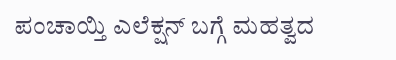ಪಂಚಾಯ್ತಿ ಎಲೆಕ್ಷನ್ ಬಗ್ಗೆ ಮಹತ್ವದ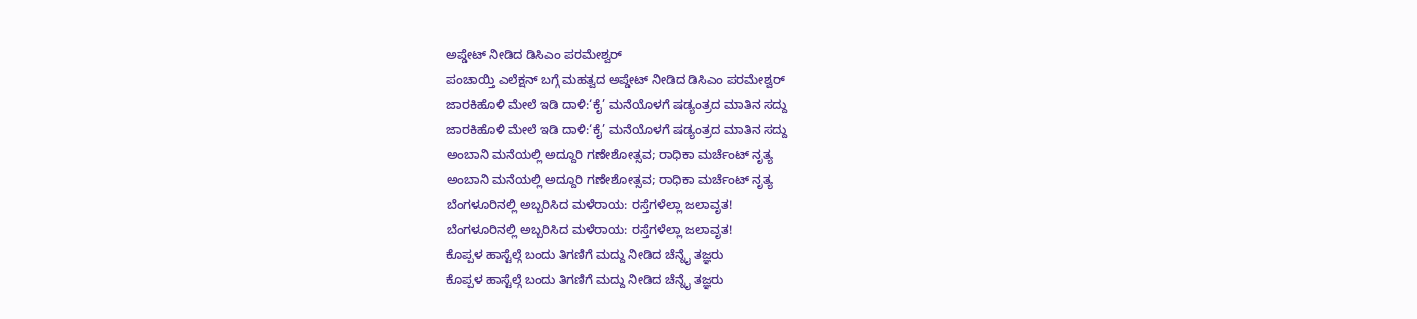ಅಪ್ಡೇಟ್ ನೀಡಿದ ಡಿಸಿಎಂ ಪರಮೇಶ್ವರ್
ಪಂಚಾಯ್ತಿ ಎಲೆಕ್ಷನ್ ಬಗ್ಗೆ ಮಹತ್ವದ ಅಪ್ಡೇಟ್ ನೀಡಿದ ಡಿಸಿಎಂ ಪರಮೇಶ್ವರ್
ಜಾರಕಿಹೊಳಿ ಮೇಲೆ ಇಡಿ ದಾಳಿ:‘ಕೈ’ ಮನೆಯೊಳಗೆ ಷಡ್ಯಂತ್ರದ ಮಾತಿನ ಸದ್ದು
ಜಾರಕಿಹೊಳಿ ಮೇಲೆ ಇಡಿ ದಾಳಿ:‘ಕೈ’ ಮನೆಯೊಳಗೆ ಷಡ್ಯಂತ್ರದ ಮಾತಿನ ಸದ್ದು
ಅಂಬಾನಿ ಮನೆಯಲ್ಲಿ ಅದ್ದೂರಿ ಗಣೇಶೋತ್ಸವ; ರಾಧಿಕಾ ಮರ್ಚೆಂಟ್ ನೃತ್ಯ
ಅಂಬಾನಿ ಮನೆಯಲ್ಲಿ ಅದ್ದೂರಿ ಗಣೇಶೋತ್ಸವ; ರಾಧಿಕಾ ಮರ್ಚೆಂಟ್ ನೃತ್ಯ
ಬೆಂಗಳೂರಿನಲ್ಲಿ ಅಬ್ಬರಿಸಿದ ಮಳೆರಾಯ: ರಸ್ತೆಗಳೆಲ್ಲಾ ಜಲಾವೃತ!
ಬೆಂಗಳೂರಿನಲ್ಲಿ ಅಬ್ಬರಿಸಿದ ಮಳೆರಾಯ: ರಸ್ತೆಗಳೆಲ್ಲಾ ಜಲಾವೃತ!
ಕೊಪ್ಪಳ ಹಾಸ್ಟೆಲ್ಗೆ ಬಂದು ತಿಗಣಿಗೆ ಮದ್ದು ನೀಡಿದ ಚೆನ್ನೈ ತಜ್ಞರು
ಕೊಪ್ಪಳ ಹಾಸ್ಟೆಲ್ಗೆ ಬಂದು ತಿಗಣಿಗೆ ಮದ್ದು ನೀಡಿದ ಚೆನ್ನೈ ತಜ್ಞರು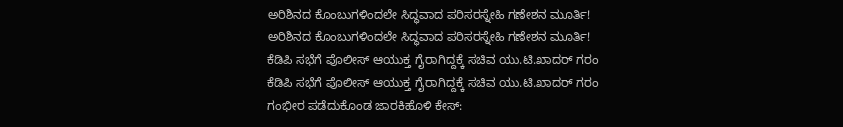ಅರಿಶಿನದ ಕೊಂಬುಗಳಿಂದಲೇ ಸಿದ್ಧವಾದ ಪರಿಸರಸ್ನೇಹಿ ಗಣೇಶನ ಮೂರ್ತಿ!
ಅರಿಶಿನದ ಕೊಂಬುಗಳಿಂದಲೇ ಸಿದ್ಧವಾದ ಪರಿಸರಸ್ನೇಹಿ ಗಣೇಶನ ಮೂರ್ತಿ!
ಕೆಡಿಪಿ ಸಭೆಗೆ ಪೊಲೀಸ್ ಆಯುಕ್ತ ಗೈರಾಗಿದ್ದಕ್ಕೆ ಸಚಿವ ಯು.ಟಿ.ಖಾದರ್ ಗರಂ
ಕೆಡಿಪಿ ಸಭೆಗೆ ಪೊಲೀಸ್ ಆಯುಕ್ತ ಗೈರಾಗಿದ್ದಕ್ಕೆ ಸಚಿವ ಯು.ಟಿ.ಖಾದರ್ ಗರಂ
ಗಂಭೀರ ಪಡೆದುಕೊಂಡ ಜಾರಕಿಹೊಳಿ ಕೇಸ್: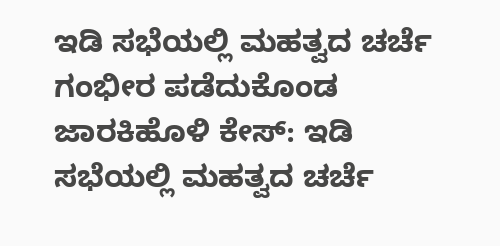ಇಡಿ ಸಭೆಯಲ್ಲಿ ಮಹತ್ವದ ಚರ್ಚೆ
ಗಂಭೀರ ಪಡೆದುಕೊಂಡ ಜಾರಕಿಹೊಳಿ ಕೇಸ್: ಇಡಿ ಸಭೆಯಲ್ಲಿ ಮಹತ್ವದ ಚರ್ಚೆ